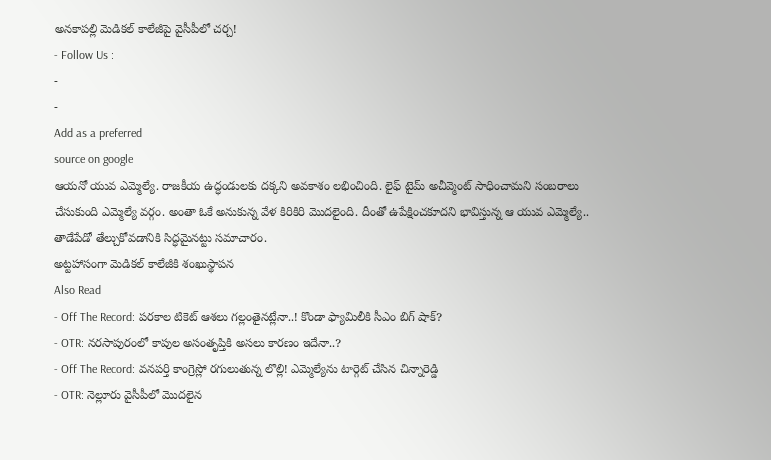అనకాపల్లి మెడికల్ కాలేజీపై వైసీపీలో చర్చ!
- Follow Us :
-
-
Add as a preferred
source on google
ఆయనో యువ ఎమ్మెల్యే. రాజకీయ ఉద్ధండులకు దక్కని అవకాశం లభించింది. లైఫ్ టైమ్ అచీవ్మెంట్ సాధించామని సంబరాలు చేసుకుంది ఎమ్మెల్యే వర్గం. అంతా ఓకే అనుకున్న వేళ కిరికిరి మొదలైంది. దీంతో ఉపేక్షించకూదని భావిస్తున్న ఆ యువ ఎమ్మెల్యే.. తాడేపేడో తేల్చుకోవడానికి సిద్ధమైనట్టు సమాచారం.
అట్టహాసంగా మెడికల్ కాలేజీకి శంఖుస్థాపన
Also Read
- Off The Record: పరకాల టికెట్ ఆశలు గల్లంతైనట్లేనా..! కొండా ఫ్యామిలీకి సీఎం బిగ్ షాక్?
- OTR: నరసాపురంలో కాపుల అసంతృప్తికి అసలు కారణం ఇదేనా..?
- Off The Record: వనపర్తి కాంగ్రెస్లో రగులుతున్న లొల్లి! ఎమ్మెల్యేను టార్గెట్ చేసిన చిన్నారెడ్డి
- OTR: నెల్లూరు వైసీపీలో మొదలైన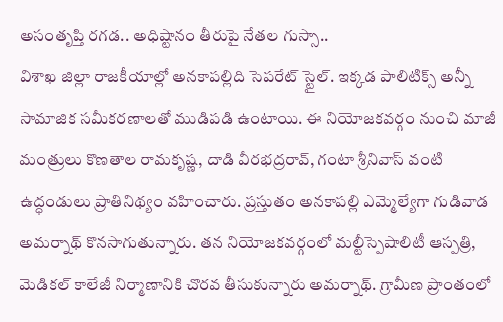అసంతృప్తి రగడ.. అధిష్టానం తీరుపై నేతల గుస్సా..
విశాఖ జిల్లా రాజకీయాల్లో అనకాపల్లిది సెపరేట్ స్టైల్. ఇక్కడ పాలిటిక్స్ అన్నీ సామాజిక సమీకరణాలతో ముడిపడి ఉంటాయి. ఈ నియోజకవర్గం నుంచి మాజీ మంత్రులు కొణతాల రామకృష్ణ, దాడి వీరభద్రరావ్, గంటా శ్రీనివాస్ వంటి ఉద్ధండులు ప్రాతినిథ్యం వహించారు. ప్రస్తుతం అనకాపల్లి ఎమ్మెల్యేగా గుడివాడ అమర్నాథ్ కొనసాగుతున్నారు. తన నియోజకవర్గంలో మల్టీస్పెషాలిటీ ఆస్పత్రి, మెడికల్ కాలేజీ నిర్మాణానికి చొరవ తీసుకున్నారు అమర్నాథ్. గ్రామీణ ప్రాంతంలో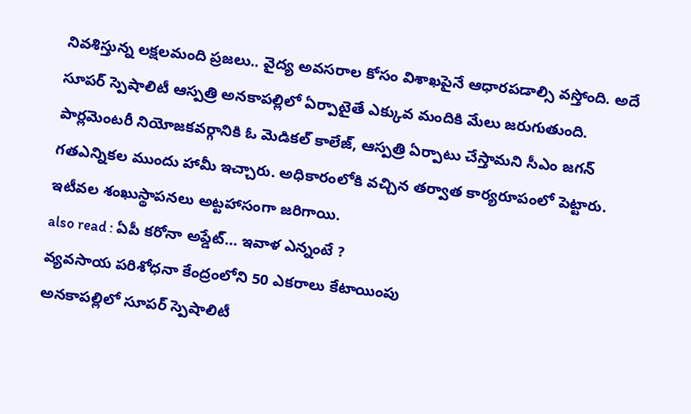నివశిస్తున్న లక్షలమంది ప్రజలు.. వైద్య అవసరాల కోసం విశాఖపైనే ఆధారపడాల్సి వస్తోంది. అదే సూపర్ స్పెషాలిటీ ఆస్పత్రి అనకాపల్లిలో ఏర్పాటైతే ఎక్కువ మందికి మేలు జరుగుతుంది. పార్లమెంటరీ నియోజకవర్గానికి ఓ మెడికల్ కాలేజ్, ఆస్పత్రి ఏర్పాటు చేస్తామని సీఎం జగన్ గతఎన్నికల ముందు హామీ ఇచ్చారు. అధికారంలోకి వచ్చిన తర్వాత కార్యరూపంలో పెట్టారు. ఇటీవల శంఖుస్థాపనలు అట్టహాసంగా జరిగాయి.
also read : ఏపీ కరోనా అప్డేట్… ఇవాళ ఎన్నంటే ?
వ్యవసాయ పరిశోధనా కేంద్రంలోని 50 ఎకరాలు కేటాయింపు
అనకాపల్లిలో సూపర్ స్పెషాలిటీ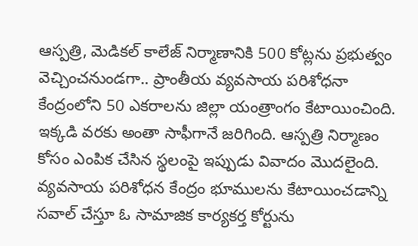ఆస్పత్రి, మెడికల్ కాలేజ్ నిర్మాణానికి 500 కోట్లను ప్రభుత్వం వెచ్చించనుండగా.. ప్రాంతీయ వ్యవసాయ పరిశోధనా కేంద్రంలోని 50 ఎకరాలను జిల్లా యంత్రాంగం కేటాయించింది. ఇక్కడి వరకు అంతా సాఫీగానే జరిగింది. ఆస్పత్రి నిర్మాణం కోసం ఎంపిక చేసిన స్థలంపై ఇప్పుడు వివాదం మొదలైంది. వ్యవసాయ పరిశోధన కేంద్రం భూములను కేటాయించడాన్ని సవాల్ చేస్తూ ఓ సామాజిక కార్యకర్త కోర్టును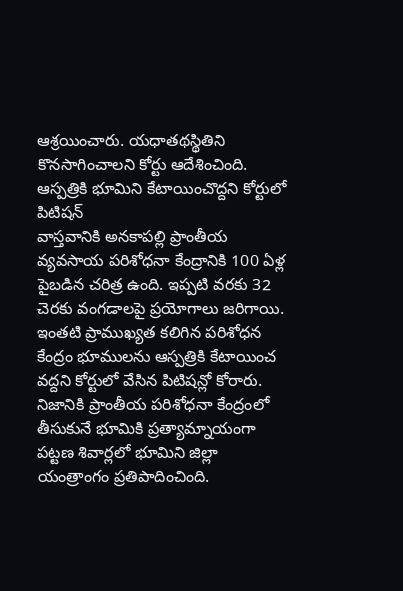ఆశ్రయించారు. యధాతథస్థితిని కొనసాగించాలని కోర్టు ఆదేశించింది.
ఆస్పత్రికి భూమిని కేటాయించొద్దని కోర్టులో పిటిషన్
వాస్తవానికి అనకాపల్లి ప్రాంతీయ వ్యవసాయ పరిశోధనా కేంద్రానికి 100 ఏళ్ల పైబడిన చరిత్ర ఉంది. ఇప్పటి వరకు 32 చెరకు వంగడాలపై ప్రయోగాలు జరిగాయి. ఇంతటి ప్రాముఖ్యత కలిగిన పరిశోధన కేంద్రం భూములను ఆస్పత్రికి కేటాయించ వద్దని కోర్టులో వేసిన పిటిషన్లో కోరారు. నిజానికి ప్రాంతీయ పరిశోధనా కేంద్రంలో తీసుకునే భూమికి ప్రత్యామ్నాయంగా పట్టణ శివార్లలో భూమిని జిల్లా యంత్రాంగం ప్రతిపాదించింది.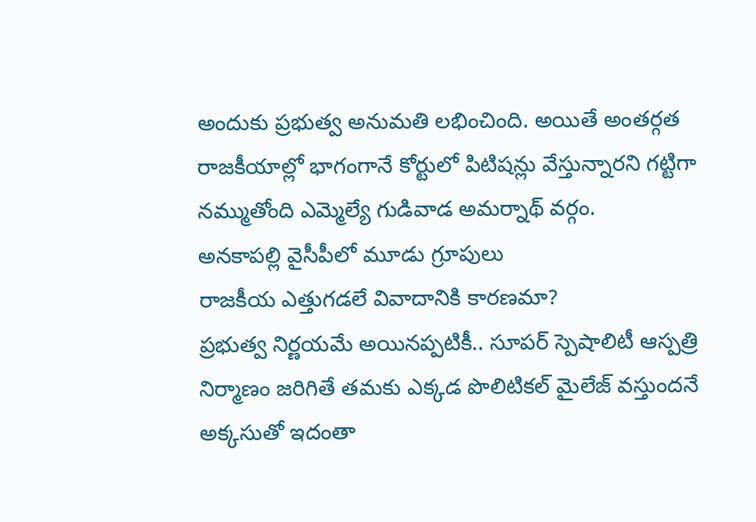అందుకు ప్రభుత్వ అనుమతి లభించింది. అయితే అంతర్గత రాజకీయాల్లో భాగంగానే కోర్టులో పిటిషన్లు వేస్తున్నారని గట్టిగా నమ్ముతోంది ఎమ్మెల్యే గుడివాడ అమర్నాథ్ వర్గం.
అనకాపల్లి వైసీపీలో మూడు గ్రూపులు
రాజకీయ ఎత్తుగడలే వివాదానికి కారణమా?
ప్రభుత్వ నిర్ణయమే అయినప్పటికీ.. సూపర్ స్పెషాలిటీ ఆస్పత్రి నిర్మాణం జరిగితే తమకు ఎక్కడ పొలిటికల్ మైలేజ్ వస్తుందనే అక్కసుతో ఇదంతా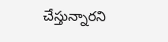చేస్తున్నారని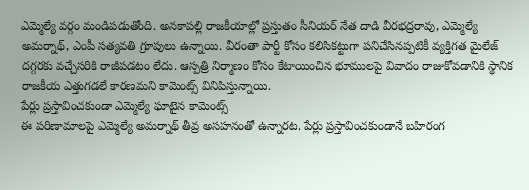ఎమ్మెల్యే వర్గం మండిపడుతోంది. అనకాపల్లి రాజకీయాల్లో ప్రస్తుతం సీనియర్ నేత దాడి వీరభద్రరావు, ఎమ్మెల్యే అమర్నాథ్, ఎంపీ సత్యవతి గ్రూపులు ఉన్నాయి. వీరంతా పార్టీ కోసం కలిసికట్టుగా పనిచేసినప్పటికీ వ్యక్తిగత మైలేజ్ దగ్గరకు వచ్చేసరికి రాజీపడటం లేదు. ఆస్పత్రి నిర్మాణం కోసం కేటాయించిన భూములపై వివాదం రాజుకోవడానికి స్థానిక రాజకీయ ఎత్తుగడలే కారణమని కామెంట్స్ వినిపిస్తున్నాయి.
పేర్లు ప్రస్తావించకుండా ఎమ్మెల్యే ఘాటైన కామెంట్స్
ఈ పరిణామాలపై ఎమ్మెల్యే అమర్నాథ్ తీవ్ర అసహనంతో ఉన్నారట. పేర్లు ప్రస్తావించకుండానే బహిరంగ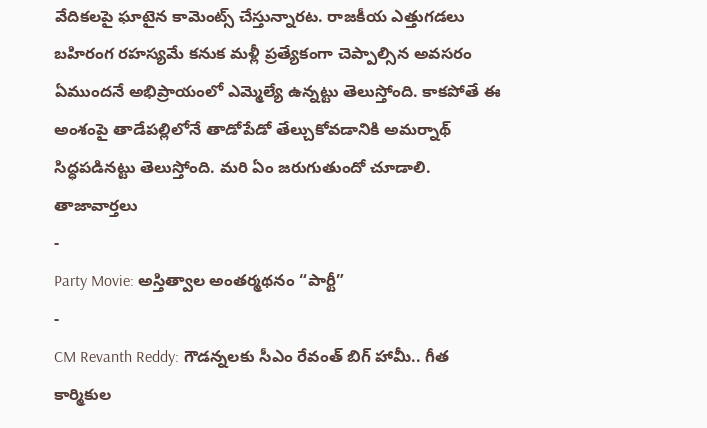వేదికలపై ఘాటైన కామెంట్స్ చేస్తున్నారట. రాజకీయ ఎత్తుగడలు బహిరంగ రహస్యమే కనుక మళ్లీ ప్రత్యేకంగా చెప్పాల్సిన అవసరం ఏముందనే అభిప్రాయంలో ఎమ్మెల్యే ఉన్నట్టు తెలుస్తోంది. కాకపోతే ఈ అంశంపై తాడేపల్లిలోనే తాడోపేడో తేల్చుకోవడానికి అమర్నాథ్ సిద్ధపడినట్టు తెలుస్తోంది. మరి ఏం జరుగుతుందో చూడాలి.
తాజావార్తలు
-
Party Movie: అస్తిత్వాల అంతర్మథనం “పార్టీ”
-
CM Revanth Reddy: గౌడన్నలకు సీఎం రేవంత్ బిగ్ హామీ.. గీత కార్మికుల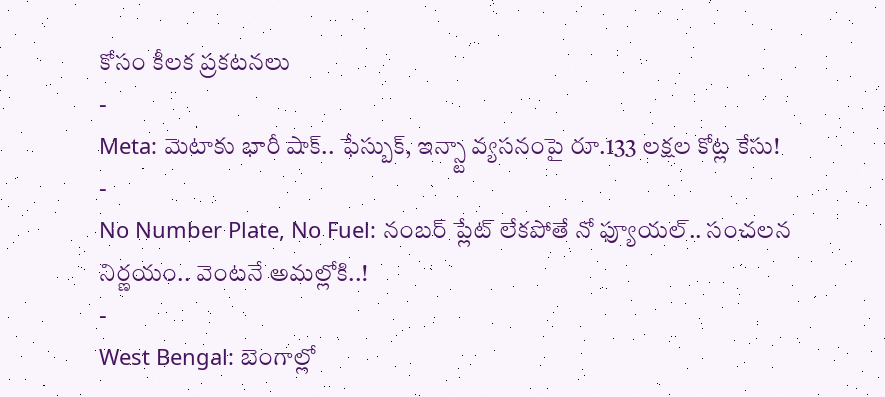కోసం కీలక ప్రకటనలు
-
Meta: మెటాకు భారీ షాక్.. ఫేస్బుక్, ఇన్స్టా వ్యసనంపై రూ.133 లక్షల కోట్ల కేసు!
-
No Number Plate, No Fuel: నంబర్ ప్లేట్ లేకపోతే నో ఫ్యూయల్.. సంచలన నిర్ణయం.. వెంటనే అమల్లోకి..!
-
West Bengal: బెంగాల్లో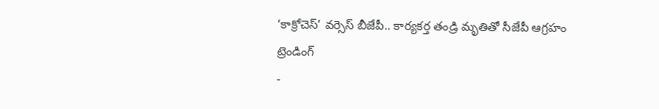‘కాక్రోచెస్’ వర్సెస్ బీజేపీ.. కార్యకర్త తండ్రి మృతితో సీజేపీ ఆగ్రహం
ట్రెండింగ్
-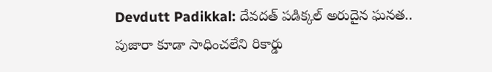Devdutt Padikkal: దేవదత్ పడిక్కల్ అరుదైన ఘనత.. పుజారా కూడా సాధించలేని రికార్డు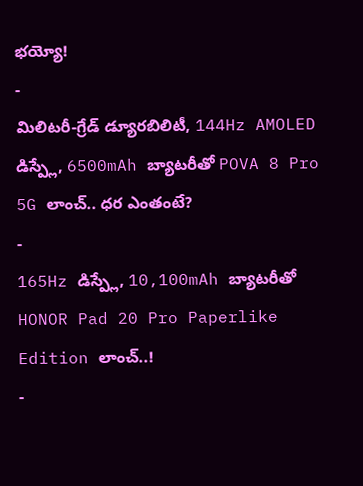భయ్యో!
-
మిలిటరీ-గ్రేడ్ డ్యూరబిలిటీ, 144Hz AMOLED డిస్ప్లే, 6500mAh బ్యాటరీతో POVA 8 Pro 5G లాంచ్.. ధర ఎంతంటే?
-
165Hz డిస్ప్లే, 10,100mAh బ్యాటరీతో HONOR Pad 20 Pro Paperlike Edition లాంచ్..!
-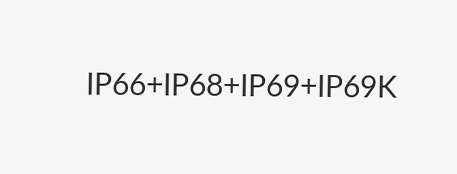IP66+IP68+IP69+IP69K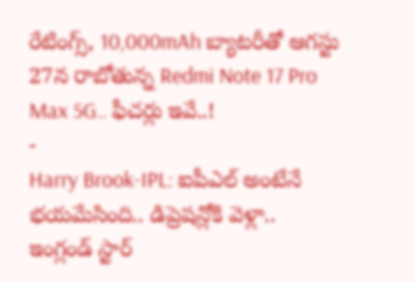రేటింగ్స్, 10,000mAh బ్యాటరీతో ఆగస్టు 27న రాబోతున్న Redmi Note 17 Pro Max 5G.. ఫీచర్లు ఇవే..!
-
Harry Brook-IPL: ఐపీఎల్ అంటేనే భయమేసింది.. డిప్రెషన్లోకి వెళ్లా.. ఇంగ్లండ్ స్టార్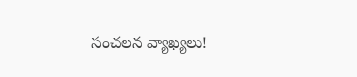సంచలన వ్యాఖ్యలు!